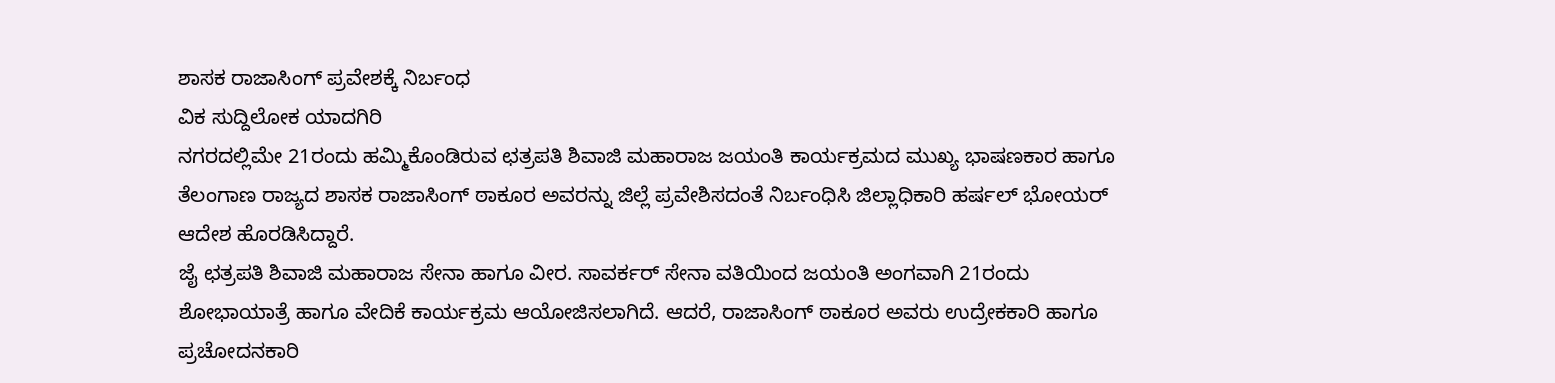ಶಾಸಕ ರಾಜಾಸಿಂಗ್ ಪ್ರವೇಶಕ್ಕೆ ನಿರ್ಬಂಧ
ವಿಕ ಸುದ್ದಿಲೋಕ ಯಾದಗಿರಿ
ನಗರದಲ್ಲಿಮೇ 21ರಂದು ಹಮ್ಮಿಕೊಂಡಿರುವ ಛತ್ರಪತಿ ಶಿವಾಜಿ ಮಹಾರಾಜ ಜಯಂತಿ ಕಾರ್ಯಕ್ರಮದ ಮುಖ್ಯ ಭಾಷಣಕಾರ ಹಾಗೂ ತೆಲಂಗಾಣ ರಾಜ್ಯದ ಶಾಸಕ ರಾಜಾಸಿಂಗ್ ಠಾಕೂರ ಅವರನ್ನು ಜಿಲ್ಲೆ ಪ್ರವೇಶಿಸದಂತೆ ನಿರ್ಬಂಧಿಸಿ ಜಿಲ್ಲಾಧಿಕಾರಿ ಹರ್ಷಲ್ ಭೋಯರ್ ಆದೇಶ ಹೊರಡಿಸಿದ್ದಾರೆ.
ಜೈ ಛತ್ರಪತಿ ಶಿವಾಜಿ ಮಹಾರಾಜ ಸೇನಾ ಹಾಗೂ ವೀರ. ಸಾವರ್ಕರ್ ಸೇನಾ ವತಿಯಿಂದ ಜಯಂತಿ ಅಂಗವಾಗಿ 21ರಂದು ಶೋಭಾಯಾತ್ರೆ ಹಾಗೂ ವೇದಿಕೆ ಕಾರ್ಯಕ್ರಮ ಆಯೋಜಿಸಲಾಗಿದೆ. ಆದರೆ, ರಾಜಾಸಿಂಗ್ ಠಾಕೂರ ಅವರು ಉದ್ರೇಕಕಾರಿ ಹಾಗೂ ಪ್ರಚೋದನಕಾರಿ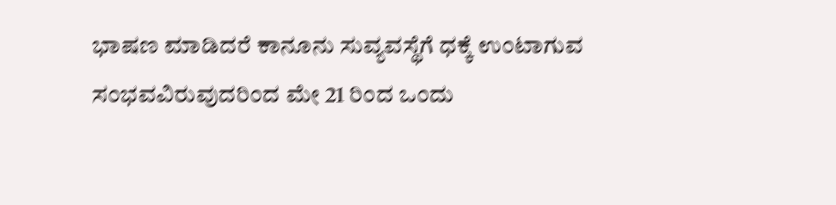ಭಾಷಣ ಮಾಡಿದರೆ ಕಾನೂನು ಸುವ್ಯವಸ್ಥೆಗೆ ಧಕ್ಕೆ ಉಂಟಾಗುವ ಸಂಭವವಿರುವುದರಿಂದ ಮೇ 21 ರಿಂದ ಒಂದು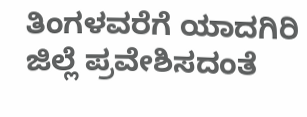ತಿಂಗಳವರೆಗೆ ಯಾದಗಿರಿ ಜಿಲ್ಲೆ ಪ್ರವೇಶಿಸದಂತೆ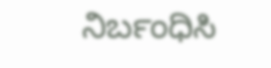ನಿರ್ಬಂಧಿಸಿ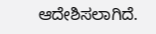ಆದೇಶಿಸಲಾಗಿದೆ.